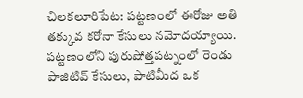చిలకలూరిపేట: పట్టణంలో ఈరోజు అతి తక్కువ కరోనా కేసులు నమోదయ్యాయి. పట్టణంలోని పురుషోత్తపట్నంలో రెండు పాజిటివ్ కేసులు, పాటిమీద ఒక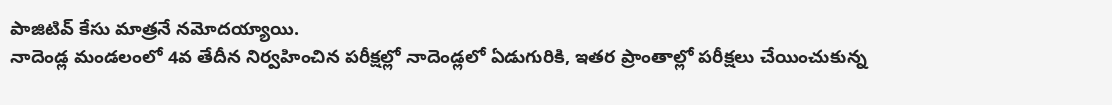పాజిటివ్ కేసు మాత్రనే నమోదయ్యాయి.
నాదెండ్ల మండలంలో 4వ తేదీన నిర్వహించిన పరీక్షల్లో నాదెండ్లలో ఏడుగురికి, ఇతర ప్రాంతాల్లో పరీక్షలు చేయించుకున్న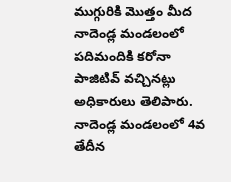ముగ్గురికి మొత్తం మీద నాదెండ్ల మండలంలో పదిమందికి కరోనా పాజిటివ్ వచ్చినట్లు అధికారులు తెలిపారు.
నాదెండ్ల మండలంలో 4వ తేదీన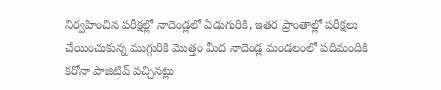నిర్వహించిన పరీక్షల్లో నాదెండ్లలో ఏడుగురికి, ఇతర ప్రాంతాల్లో పరీక్షలు చేయించుకున్న ముగ్గురికి మొత్తం మీద నాదెండ్ల మండలంలో పదిమందికి కరోనా పాజిటివ్ వచ్చినట్లు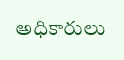అధికారులు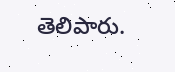తెలిపారు.